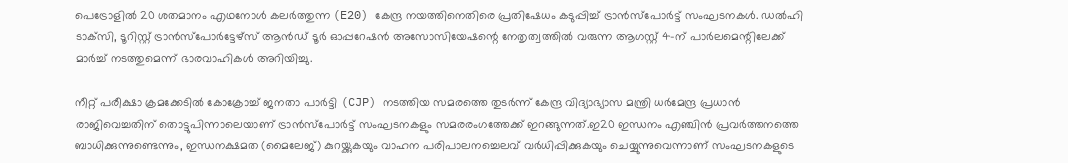പെട്രോളിൽ 20 ശതമാനം എഥനോൾ കലർത്തുന്ന (E20) കേന്ദ്ര നയത്തിനെതിരെ പ്രതിഷേധം കടുപ്പിച്ച് ട്രാൻസ്‌പോർട്ട് സംഘടനകൾ. ഡൽഹി ടാക്‌സി, ടൂറിസ്റ്റ് ട്രാൻസ്‌പോർട്ടേഴ്‌സ് ആൻഡ് ടൂർ ഓപ്പറേഷൻ അസോസിയേഷന്റെ നേതൃത്വത്തിൽ വരുന്ന ആഗസ്റ്റ് 4-ന് പാർലമെന്റിലേക്ക് മാർച്ച് നടത്തുമെന്ന് ഭാരവാഹികൾ അറിയിച്ചു.

നീറ്റ് പരീക്ഷാ ക്രമക്കേടിൽ കോക്രോച്ച് ജനതാ പാർട്ടി (CJP) നടത്തിയ സമരത്തെ തുടർന്ന് കേന്ദ്ര വിദ്യാഭ്യാസ മന്ത്രി ധർമേന്ദ്ര പ്രധാൻ രാജിവെച്ചതിന് തൊട്ടുപിന്നാലെയാണ് ട്രാൻസ്‌പോർട്ട് സംഘടനകളും സമരരംഗത്തേക്ക് ഇറങ്ങുന്നത്.ഇ20 ഇന്ധനം എഞ്ചിൻ പ്രവർത്തനത്തെ ബാധിക്കുന്നുണ്ടെന്നും, ഇന്ധനക്ഷമത (മൈലേജ്) കുറയ്ക്കുകയും വാഹന പരിപാലനച്ചെലവ് വർധിപ്പിക്കുകയും ചെയ്യുന്നുവെന്നാണ് സംഘടനകളുടെ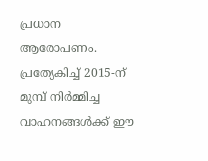പ്രധാന ആരോപണം. പ്രത്യേകിച്ച് 2015-ന് മുമ്പ് നിർമ്മിച്ച വാഹനങ്ങൾക്ക് ഈ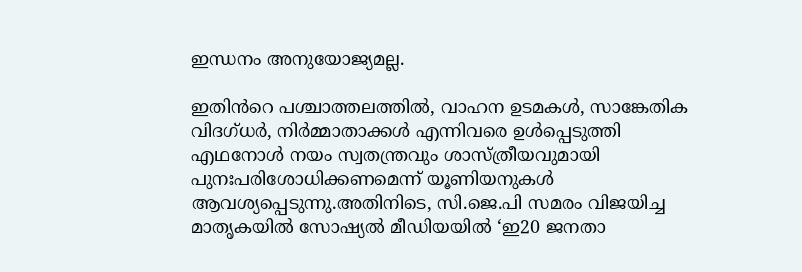ഇന്ധനം അനുയോജ്യമല്ല.

ഇതിൻറെ പശ്ചാത്തലത്തിൽ, വാഹന ഉടമകൾ, സാങ്കേതിക വിദഗ്ധർ, നിർമ്മാതാക്കൾ എന്നിവരെ ഉൾപ്പെടുത്തി എഥനോൾ നയം സ്വതന്ത്രവും ശാസ്ത്രീയവുമായി പുനഃപരിശോധിക്കണമെന്ന് യൂണിയനുകൾ ആവശ്യപ്പെടുന്നു.അതിനിടെ, സി.ജെ.പി സമരം വിജയിച്ച മാതൃകയിൽ സോഷ്യൽ മീഡിയയിൽ ‘ഇ20 ജനതാ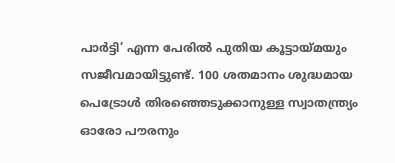പാർട്ടി’ എന്ന പേരിൽ പുതിയ കൂട്ടായ്മയും സജീവമായിട്ടുണ്ട്. 100 ശതമാനം ശുദ്ധമായ പെട്രോൾ തിരഞ്ഞെടുക്കാനുള്ള സ്വാതന്ത്ര്യം ഓരോ പൗരനും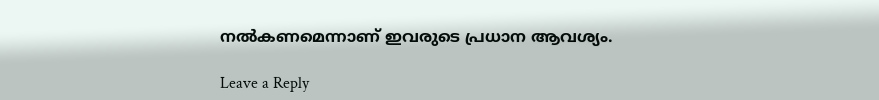നൽകണമെന്നാണ് ഇവരുടെ പ്രധാന ആവശ്യം.

Leave a Reply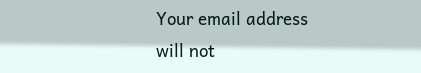Your email address will not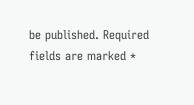be published. Required fields are marked *